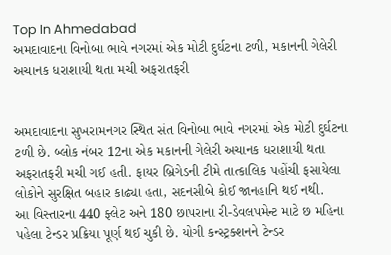Top In Ahmedabad
અમદાવાદના વિનોબા ભાવે નગરમાં એક મોટી દુર્ઘટના ટળી, મકાનની ગેલેરી અચાનક ધરાશાયી થતા મચી અફરાતફરી


અમદાવાદના સુખરામનગર સ્થિત સંત વિનોબા ભાવે નગરમાં એક મોટી દુર્ઘટના ટળી છે. બ્લોક નંબર 12ના એક મકાનની ગેલેરી અચાનક ધરાશાયી થતા અફરાતફરી મચી ગઈ હતી. ફાયર બ્રિગેડની ટીમે તાત્કાલિક પહોંચી ફસાયેલા લોકોને સુરક્ષિત બહાર કાઢ્યા હતા, સદનસીબે કોઈ જાનહાનિ થઈ નથી.
આ વિસ્તારના 440 ફ્લેટ અને 180 છાપરાના રી-ડેવલપમેન્ટ માટે છ મહિના પહેલા ટેન્ડર પ્રક્રિયા પૂર્ણ થઈ ચુકી છે. યોગી કન્સ્ટ્રક્શનને ટેન્ડર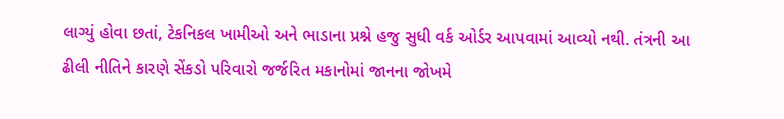લાગ્યું હોવા છતાં, ટેકનિકલ ખામીઓ અને ભાડાના પ્રશ્ને હજુ સુધી વર્ક ઓર્ડર આપવામાં આવ્યો નથી. તંત્રની આ ઢીલી નીતિને કારણે સેંકડો પરિવારો જર્જરિત મકાનોમાં જાનના જોખમે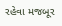રહેવા મજબૂર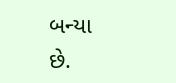બન્યા છે.